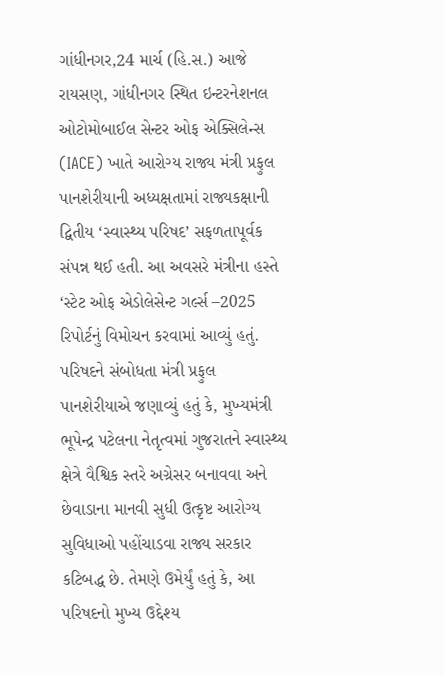ગાંધીનગર,24 માર્ચ (હિ.સ.) આજે રાયસણ, ગાંધીનગર સ્થિત ઇન્ટરનેશનલ ઓટોમોબાઈલ સેન્ટર ઓફ એક્સિલેન્સ (IACE) ખાતે આરોગ્ય રાજ્ય મંત્રી પ્રફુલ પાનશેરીયાની અધ્યક્ષતામાં રાજ્યકક્ષાની દ્વિતીય ‘સ્વાસ્થ્ય પરિષદ’ સફળતાપૂર્વક સંપન્ન થઈ હતી. આ અવસરે મંત્રીના હસ્તે ‘સ્ટેટ ઓફ એડોલેસેન્ટ ગર્લ્સ –2025 રિપોર્ટનું વિમોચન કરવામાં આવ્યું હતું.
પરિષદને સંબોધતા મંત્રી પ્રફુલ પાનશેરીયાએ જણાવ્યું હતું કે, મુખ્યમંત્રી ભૂપેન્દ્ર પટેલના નેતૃત્વમાં ગુજરાતને સ્વાસ્થ્ય ક્ષેત્રે વૈશ્વિક સ્તરે અગ્રેસર બનાવવા અને છેવાડાના માનવી સુધી ઉત્કૃષ્ટ આરોગ્ય સુવિધાઓ પહોંચાડવા રાજ્ય સરકાર કટિબદ્ધ છે. તેમણે ઉમેર્યું હતું કે, આ પરિષદનો મુખ્ય ઉદ્દેશ્ય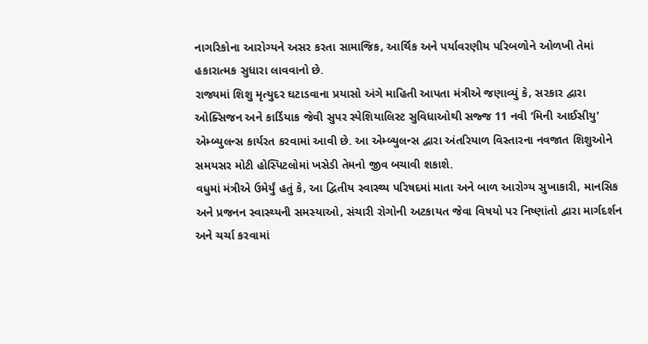નાગરિકોના આરોગ્યને અસર કરતા સામાજિક, આર્થિક અને પર્યાવરણીય પરિબળોને ઓળખી તેમાં હકારાત્મક સુધારા લાવવાનો છે.
રાજ્યમાં શિશુ મૃત્યુદર ઘટાડવાના પ્રયાસો અંગે માહિતી આપતા મંત્રીએ જણાવ્યું કે, સરકાર દ્વારા ઓક્સિજન અને કાર્ડિયાક જેવી સુપર સ્પેશિયાલિસ્ટ સુવિધાઓથી સજ્જ 11 નવી ‘મિની આઈસીયુ’ એમ્બ્યુલન્સ કાર્યરત કરવામાં આવી છે. આ એમ્બ્યુલન્સ દ્વારા અંતરિયાળ વિસ્તારના નવજાત શિશુઓને સમયસર મોટી હોસ્પિટલોમાં ખસેડી તેમનો જીવ બચાવી શકાશે.
વધુમાં મંત્રીએ ઉમેર્યું હતું કે, આ દ્વિતીય સ્વાસ્થ્ય પરિષદમાં માતા અને બાળ આરોગ્ય સુખાકારી, માનસિક અને પ્રજનન સ્વાસ્થ્યની સમસ્યાઓ, સંચારી રોગોની અટકાયત જેવા વિષયો પર નિષ્ણાંતો દ્વારા માર્ગદર્શન અને ચર્ચા કરવામાં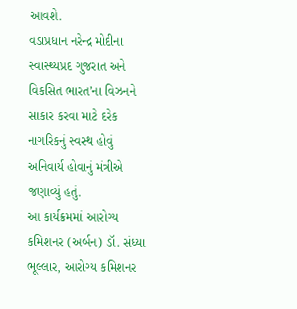આવશે.
વડાપ્રધાન નરેન્દ્ર મોદીના સ્વાસ્થ્યપ્રદ ગુજરાત અને વિકસિત ભારત’ના વિઝનને સાકાર કરવા માટે દરેક નાગરિકનું સ્વસ્થ હોવું અનિવાર્ય હોવાનું મંત્રીએ જણાવ્યું હતું.
આ કાર્યક્રમમાં આરોગ્ય કમિશનર (અર્બન) ડૉ. સંધ્યા ભૂલ્લાર, આરોગ્ય કમિશનર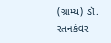(ગ્રામ્ય) ડૉ. રતનકંવર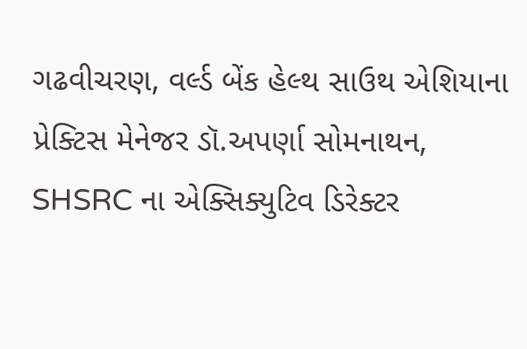ગઢવીચરણ, વર્લ્ડ બેંક હેલ્થ સાઉથ એશિયાના પ્રેક્ટિસ મેનેજર ડૉ.અપર્ણા સોમનાથન, SHSRC ના એક્સિક્યુટિવ ડિરેક્ટર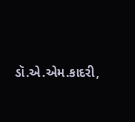ડૉ.એ.એમ.કાદરી,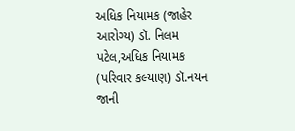અધિક નિયામક (જાહેર આરોગ્ય) ડૉ. નિલમ પટેલ,અધિક નિયામક (પરિવાર કલ્યાણ) ડૉ.નયન જાની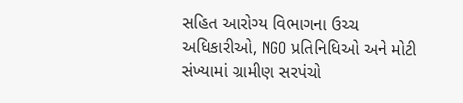સહિત આરોગ્ય વિભાગના ઉચ્ચ અધિકારીઓ, NGO પ્રતિનિધિઓ અને મોટી સંખ્યામાં ગ્રામીણ સરપંચો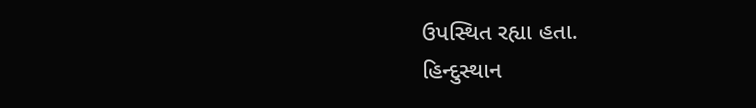ઉપસ્થિત રહ્યા હતા.
હિન્દુસ્થાન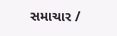સમાચાર /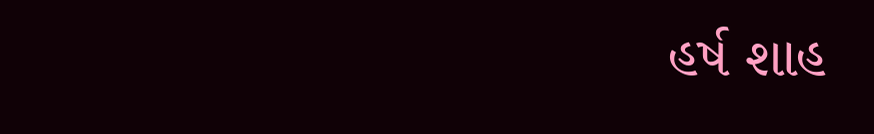હર્ષ શાહ